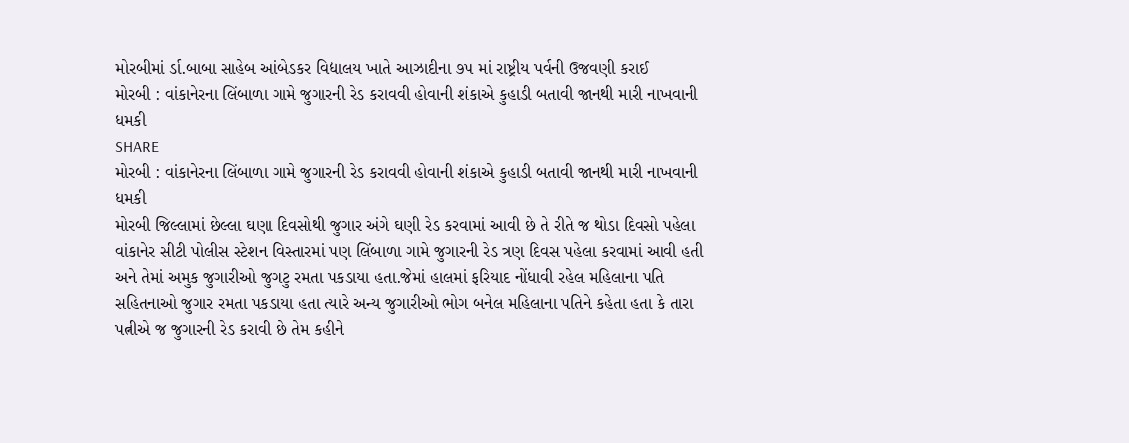મોરબીમાં ર્ડા.બાબા સાહેબ આંબેડકર વિદ્યાલય ખાતે આઝાદીના ૭૫ માં રાષ્ટ્રીય પર્વની ઉજવણી કરાઈ
મોરબી : વાંકાનેરના લિંબાળા ગામે જુગારની રેડ કરાવવી હોવાની શંકાએ કુહાડી બતાવી જાનથી મારી નાખવાની ધમકી
SHARE
મોરબી : વાંકાનેરના લિંબાળા ગામે જુગારની રેડ કરાવવી હોવાની શંકાએ કુહાડી બતાવી જાનથી મારી નાખવાની ધમકી
મોરબી જિલ્લામાં છેલ્લા ઘણા દિવસોથી જુગાર અંગે ઘણી રેડ કરવામાં આવી છે તે રીતે જ થોડા દિવસો પહેલા વાંકાનેર સીટી પોલીસ સ્ટેશન વિસ્તારમાં પણ લિંબાળા ગામે જુગારની રેડ ત્રણ દિવસ પહેલા કરવામાં આવી હતી અને તેમાં અમુક જુગારીઓ જુગટુ રમતા પકડાયા હતા.જેમાં હાલમાં ફરિયાદ નોંધાવી રહેલ મહિલાના પતિ સહિતનાઓ જુગાર રમતા પકડાયા હતા ત્યારે અન્ય જુગારીઓ ભોગ બનેલ મહિલાના પતિને કહેતા હતા કે તારા પત્નીએ જ જુગારની રેડ કરાવી છે તેમ કહીને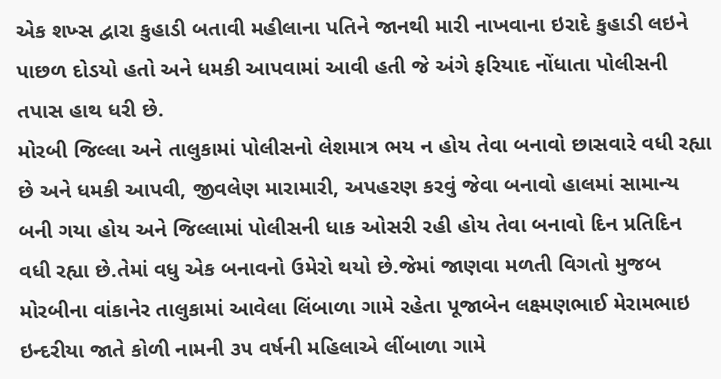એક શખ્સ દ્વારા કુહાડી બતાવી મહીલાના પતિને જાનથી મારી નાખવાના ઇરાદે કુહાડી લઇને પાછળ દોડયો હતો અને ધમકી આપવામાં આવી હતી જે અંગે ફરિયાદ નોંધાતા પોલીસની તપાસ હાથ ધરી છે.
મોરબી જિલ્લા અને તાલુકામાં પોલીસનો લેશમાત્ર ભય ન હોય તેવા બનાવો છાસવારે વધી રહ્યા છે અને ધમકી આપવી, જીવલેણ મારામારી, અપહરણ કરવું જેવા બનાવો હાલમાં સામાન્ય બની ગયા હોય અને જિલ્લામાં પોલીસની ધાક ઓસરી રહી હોય તેવા બનાવો દિન પ્રતિદિન વધી રહ્યા છે.તેમાં વધુ એક બનાવનો ઉમેરો થયો છે.જેમાં જાણવા મળતી વિગતો મુજબ મોરબીના વાંકાનેર તાલુકામાં આવેલા લિંબાળા ગામે રહેતા પૂજાબેન લક્ષ્મણભાઈ મેરામભાઇ ઇન્દરીયા જાતે કોળી નામની ૩૫ વર્ષની મહિલાએ લીંબાળા ગામે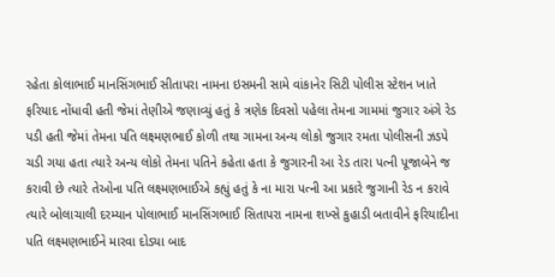રહેતા કોલાભાઈ માનસિંગભાઈ સીતાપરા નામના ઇસમની સામે વાંકાનેર સિટી પોલીસ સ્ટેશન ખાતે ફરિયાદ નોંધાવી હતી જેમાં તેણીએ જણાવ્યું હતું કે ત્રણેક દિવસો પહેલા તેમના ગામમાં જુગાર અંગે રેડ પડી હતી જેમાં તેમના પતિ લક્ષ્મણભાઈ કોળી તથા ગામના અન્ય લોકો જુગાર રમતા પોલીસની ઝડપે ચડી ગયા હતા ત્યારે અન્ય લોકો તેમના પતિને કહેતા હતા કે જુગારની આ રેડ તારા પત્ની પૂજાબેને જ કરાવી છે ત્યારે તેઓના પતિ લક્ષ્મણભાઈએ કહ્યું હતું કે ના મારા પત્ની આ પ્રકારે જુગાની રેડ ન કરાવે ત્યારે બોલાચાલી દરમ્યાન પોલાભાઈ માનસિંગભાઈ સિતાપરા નામના શખ્સે કુહાડી બતાવીને ફરિયાદીના પતિ લક્ષ્મણભાઈને મારવા દોડ્યા બાદ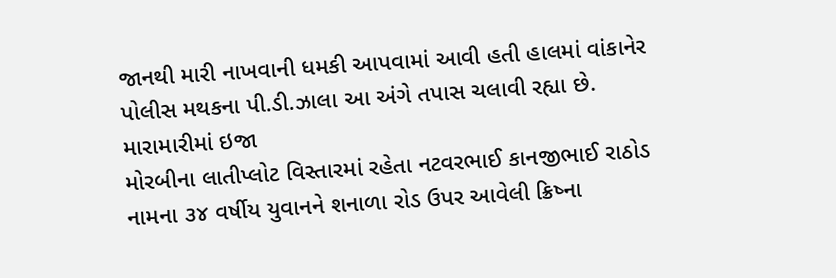જાનથી મારી નાખવાની ધમકી આપવામાં આવી હતી હાલમાં વાંકાનેર પોલીસ મથકના પી.ડી.ઝાલા આ અંગે તપાસ ચલાવી રહ્યા છે.
મારામારીમાં ઇજા
મોરબીના લાતીપ્લોટ વિસ્તારમાં રહેતા નટવરભાઈ કાનજીભાઈ રાઠોડ નામના ૩૪ વર્ષીય યુવાનને શનાળા રોડ ઉપર આવેલી ક્રિષ્ના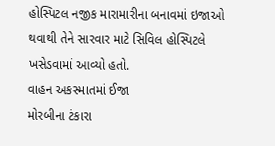હોસ્પિટલ નજીક મારામારીના બનાવમાં ઇજાઓ થવાથી તેને સારવાર માટે સિવિલ હોસ્પિટલે ખસેડવામાં આવ્યો હતો.
વાહન અકસ્માતમાં ઈજા
મોરબીના ટંકારા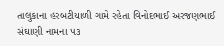તાલુકાના હરબટીયાળી ગામે રહેતા વિનોદભાઈ અરજણભાઈ સંઘાણી નામના ૫૩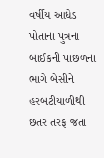વર્ષીય આધેડ પોતાના પુત્રના બાઈકની પાછળના ભાગે બેસીને હરબટીયાળીથી છતર તરફ જતા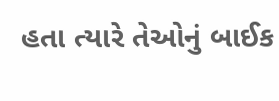હતા ત્યારે તેઓનું બાઈક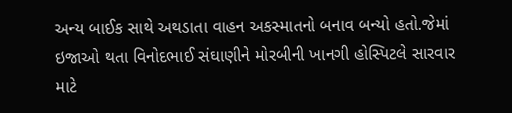અન્ય બાઈક સાથે અથડાતા વાહન અકસ્માતનો બનાવ બન્યો હતો.જેમાં ઇજાઓ થતા વિનોદભાઈ સંઘાણીને મોરબીની ખાનગી હોસ્પિટલે સારવાર માટે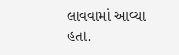લાવવામાં આવ્યા હતા.